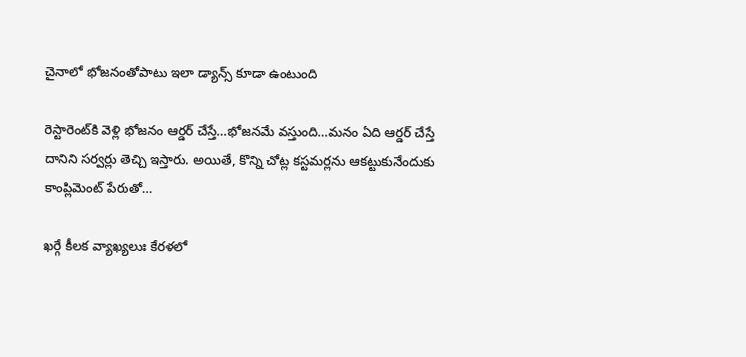చైనాలో భోజనంతోపాటు ఇలా డ్యాన్స్‌ కూడా ఉంటుంది

రెస్టారెంట్‌కి వెళ్లి భోజనం ఆర్డర్‌ చేస్తే…భోజనమే వస్తుంది…మనం ఏది ఆర్డర్‌ చేస్తే దానిని సర్వర్లు తెచ్చి ఇస్తారు. అయితే, కొన్ని చోట్ల కస్టమర్లను ఆకట్టుకునేందుకు కాంప్లిమెంట్‌ పేరుతో…

ఖర్గే కీలక వ్యాఖ్యలుః కేరళలో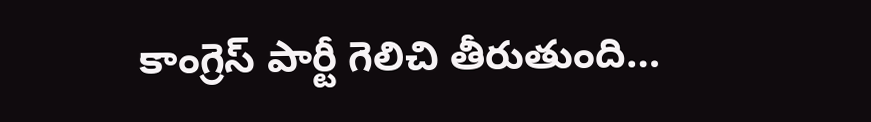కాంగ్రెస్‌ పార్టీ గెలిచి తీరుతుంది…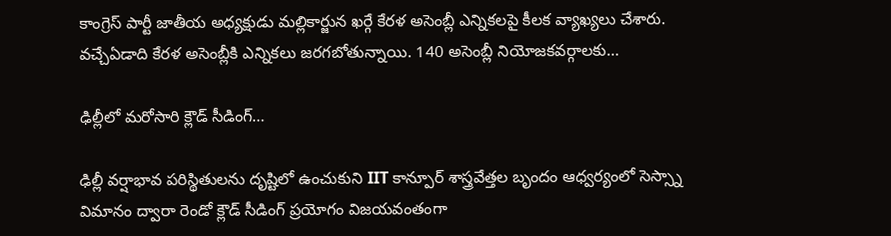కాంగ్రెస్‌ పార్టీ జాతీయ అధ్యక్షుడు మల్లికార్జున ఖర్గే కేరళ అసెంబ్లీ ఎన్నికలపై కీలక వ్యాఖ్యలు చేశారు. వచ్చేఏడాది కేరళ అసెంబ్లీకి ఎన్నికలు జరగబోతున్నాయి. 140 అసెంబ్లీ నియోజకవర్గాలకు…

ఢిల్లీలో మరోసారి క్లౌడ్‌ సీడింగ్‌…

ఢిల్లీ వర్షాభావ పరిస్థితులను దృష్టిలో ఉంచుకుని IIT కాన్పూర్ శాస్త్రవేత్తల బృందం ఆధ్వర్యంలో సెస్స్నా విమానం ద్వారా రెండో క్లౌడ్ సీడింగ్ ప్రయోగం విజయవంతంగా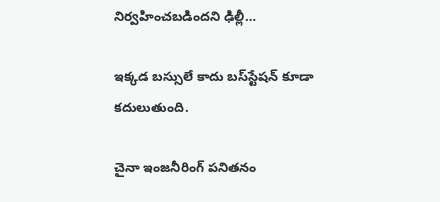నిర్వహించబడిందని ఢిల్లీ…

ఇక్కడ బస్సులే కాదు బస్‌స్టేషన్‌ కూడా కదులుతుంది.

చైనా ఇంజనీరింగ్‌ పనితనం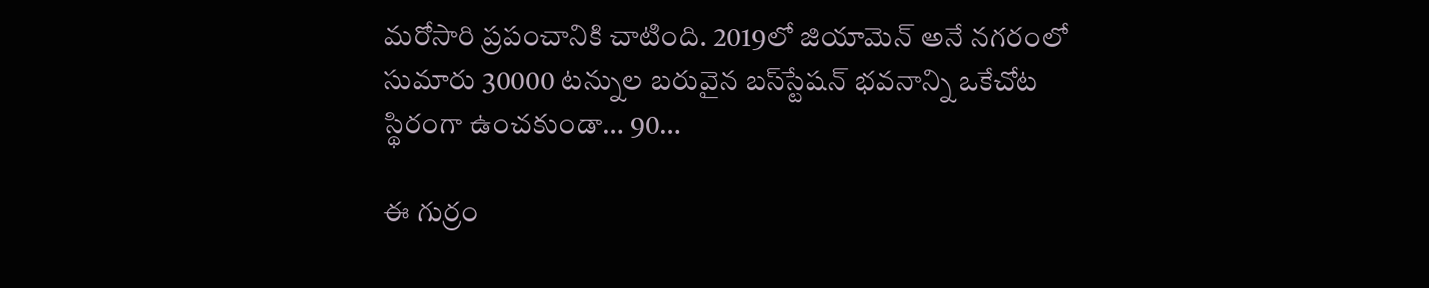మరోసారి ప్రపంచానికి చాటింది. 2019లో జియామెన్‌ అనే నగరంలో సుమారు 30000 టన్నుల బరువైన బస్‌స్టేషన్‌ భవనాన్ని ఒకేచోట స్థిరంగా ఉంచకుండా… 90…

ఈ గుర్రం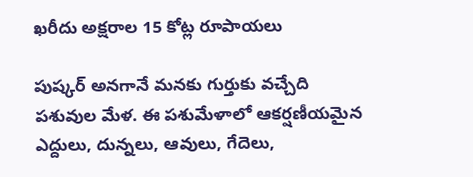ఖరీదు అక్షరాల 15 కోట్ల రూపాయలు

పుష్కర్‌ అనగానే మనకు గుర్తుకు వచ్చేది పశువుల మేళ. ఈ పశుమేళాలో ఆకర్షణీయమైన ఎద్దులు, దున్నలు, ఆవులు, గేదెలు,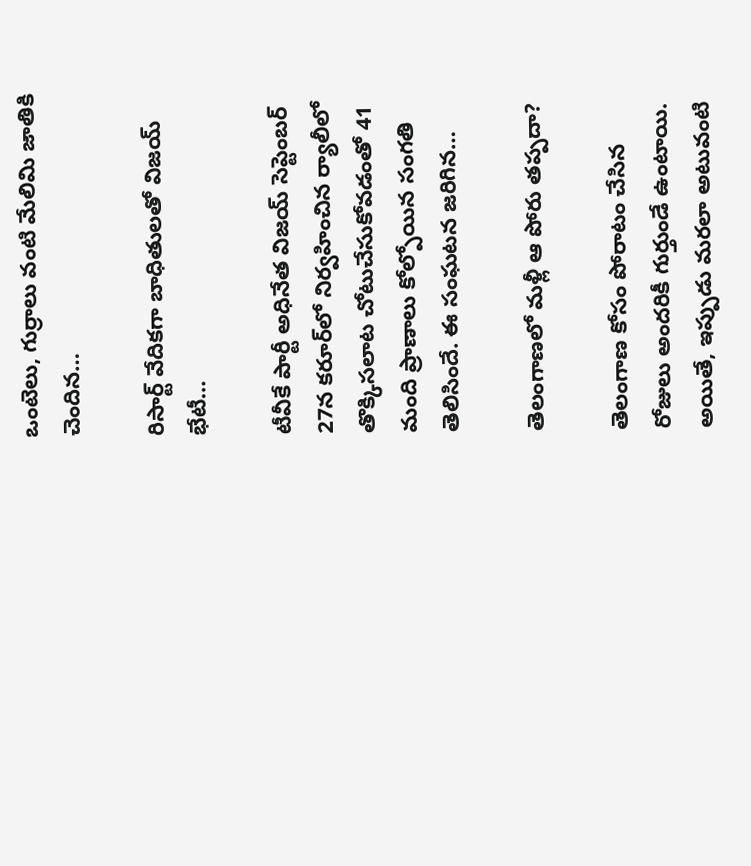ఒంటెలు, గుర్రాలు వంటి మేలిమి జాతికి చెందిన…

రిసార్ట్‌ వేదికగా బాధితులతో విజయ్‌ భేటీ…

టీవీకే పార్టీ అధినేత విజయ్‌ సెప్టెంబర్‌ 27న కరూర్‌లో నిర్వహించిన ర్యాలీలో తొక్కిసలాట చోటుచేసుకోవడంతో 41 మంది ప్రాణాలు కోల్పోయిన సంగతి తెలిసిందే. ఈ సంఘటన జరిగిన…

తెలంగాణలో మళ్లీ ఆ పోరు తప్పదా?

తెలంగాణ కోసం పోరాటం చేసిన రోజులు అందరికీ గుర్తుండే ఉంటాయి. అయితే, ఇప్పుడు మరలా అటువంటి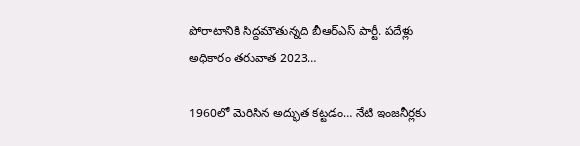పోరాటానికి సిద్దమౌతున్నది బీఆర్ఎస్‌ పార్టీ. పదేళ్లు అధికారం తరువాత 2023…

1960లో మెరిసిన అద్భుత కట్టడం… నేటి ఇంజనీర్లకు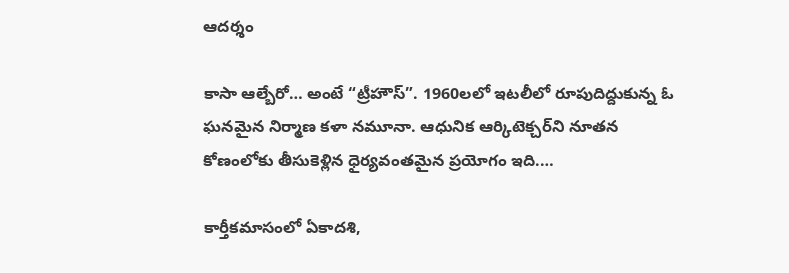ఆదర్శం

కాసా ఆల్బేరో… అంటే “ట్రీహౌస్”. 1960లలో ఇటలీలో రూపుదిద్దుకున్న ఓ ఘనమైన నిర్మాణ కళా నమూనా. ఆధునిక ఆర్కిటెక్చర్‌ని నూతన కోణంలోకు తీసుకెళ్లిన ధైర్యవంతమైన ప్రయోగం ఇది.…

కార్తీకమాసంలో ఏకాదశి,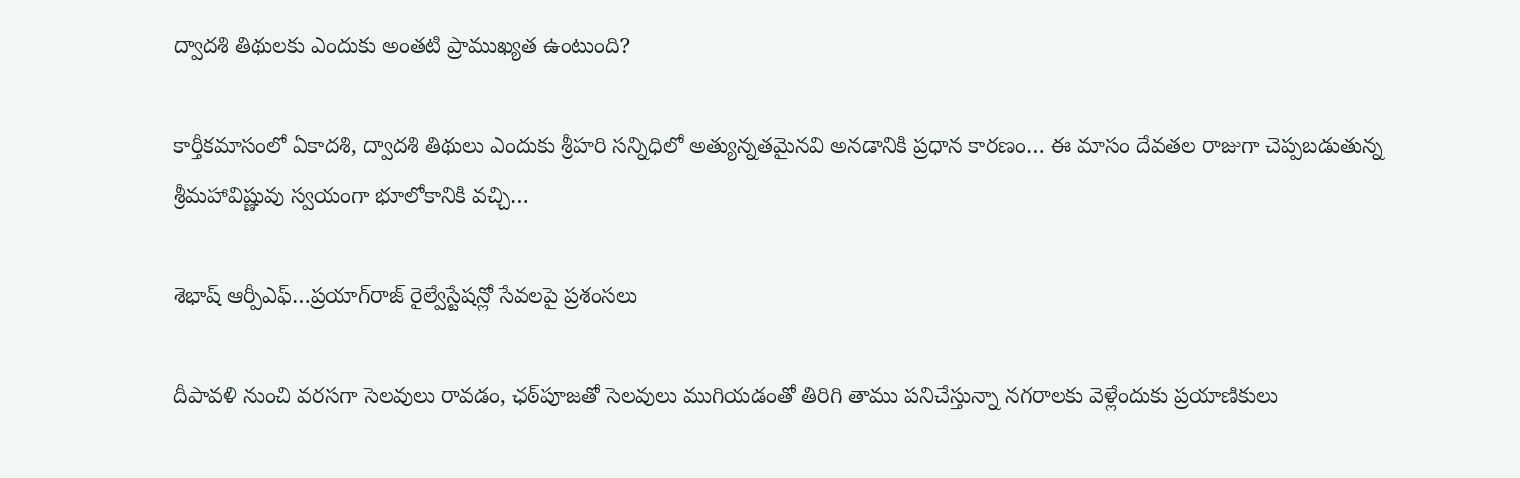ద్వాదశి తిథులకు ఎందుకు అంతటి ప్రాముఖ్యత ఉంటుంది?

కార్తీకమాసంలో ఏకాదశి, ద్వాదశి తిథులు ఎందుకు శ్రీహరి సన్నిధిలో అత్యున్నతమైనవి అనడానికి ప్రధాన కారణం… ఈ మాసం దేవతల రాజుగా చెప్పబడుతున్న శ్రీమహావిష్ణువు స్వయంగా భూలోకానికి వచ్చి…

శెభాష్‌ ఆర్పీఎఫ్‌…ప్రయాగ్‌రాజ్‌ రైల్వేస్టేషన్లో సేవలపై ప్రశంసలు

దీపావళి నుంచి వరసగా సెలవులు రావడం, ఛఠ్‌పూజతో సెలవులు ముగియడంతో తిరిగి తాము పనిచేస్తున్నా నగరాలకు వెళ్లేందుకు ప్రయాణికులు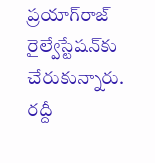ప్రయాగ్‌రాజ్‌ రైల్వేస్టేషన్‌కు చేరుకున్నారు. రద్దీ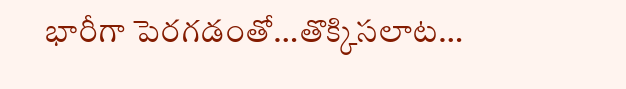భారీగా పెరగడంతో…తొక్కిసలాట…